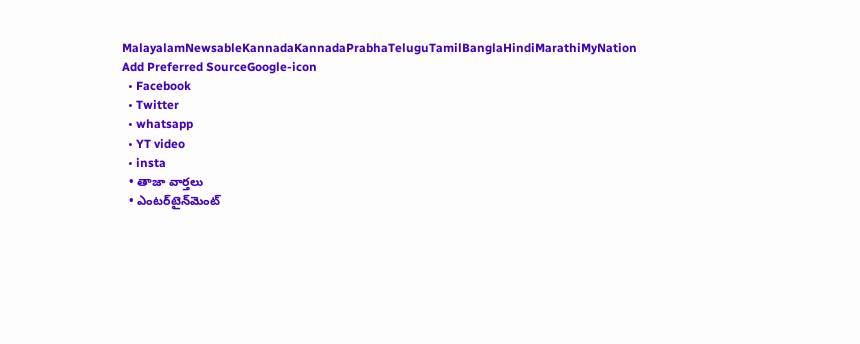MalayalamNewsableKannadaKannadaPrabhaTeluguTamilBanglaHindiMarathiMyNation
Add Preferred SourceGoogle-icon
  • Facebook
  • Twitter
  • whatsapp
  • YT video
  • insta
  • తాజా వార్తలు
  • ఎంటర్‌టైన్‌మెంట్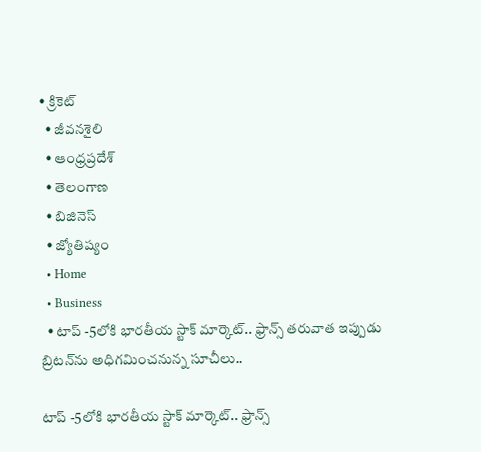• క్రికెట్
  • జీవనశైలి
  • ఆంధ్రప్రదేశ్
  • తెలంగాణ
  • బిజినెస్
  • జ్యోతిష్యం
  • Home
  • Business
  • టాప్ -5లోకి భారతీయ స్టాక్ మార్కెట్.. ఫ్రాన్స్ తరువాత ఇప్పుడు బ్రిటన్‌ను అధిగమించనున్న సూచీలు..

టాప్ -5లోకి భారతీయ స్టాక్ మార్కెట్.. ఫ్రాన్స్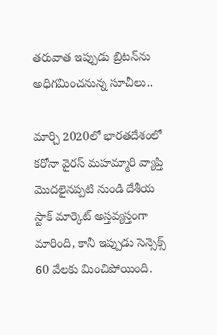తరువాత ఇప్పుడు బ్రిటన్‌ను అధిగమించనున్న సూచీలు..

మార్చి 2020లో భారతదేశంలో కరోనా వైరస్ మహమ్మారి వ్యాప్తి మొదలైనప్పటి నుండి దేశీయ స్టాక్ మార్కెట్ అస్తవ్యస్తంగా మారింది, కానీ ఇప్పుడు సెన్సెక్స్ 60 వేలకు మించిపోయింది.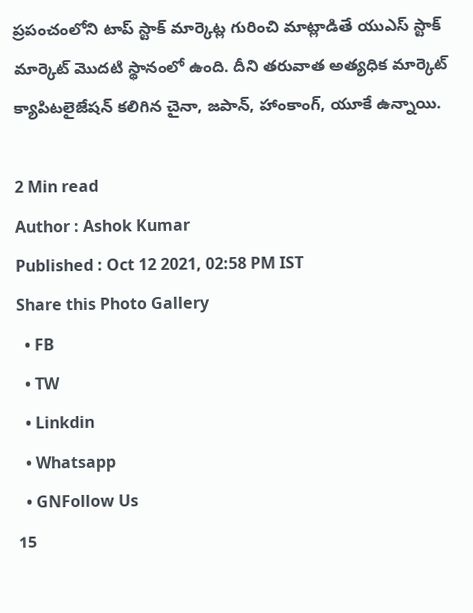ప్రపంచంలోని టాప్ స్టాక్ మార్కెట్ల గురించి మాట్లాడితే యుఎస్ స్టాక్ మార్కెట్ మొదటి స్థానంలో ఉంది. దీని తరువాత అత్యధిక మార్కెట్ క్యాపిటలైజేషన్ కలిగిన చైనా, జపాన్, హాంకాంగ్, యూ‌కే ఉన్నాయి.

2 Min read
Author : Ashok Kumar
Published : Oct 12 2021, 02:58 PM IST
Share this Photo Gallery
  • FB
  • TW
  • Linkdin
  • Whatsapp
  • GNFollow Us
15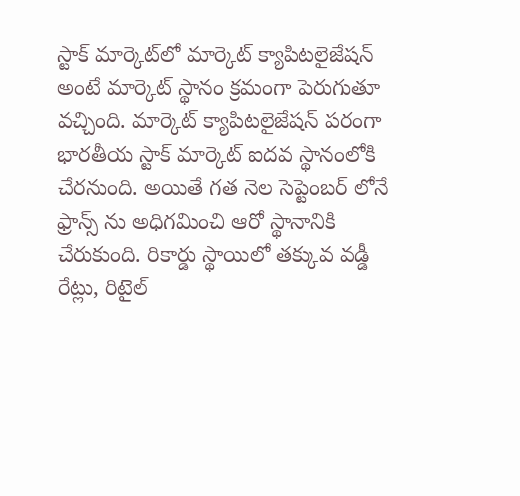స్టాక్ మార్కెట్‌లో మార్కెట్ క్యాపిటలైజేషన్ అంటే మార్కెట్ స్థానం క్రమంగా పెరుగుతూ వచ్చింది. మార్కెట్ క్యాపిటలైజేషన్ పరంగా భారతీయ స్టాక్ మార్కెట్ ఐదవ స్థానంలోకి చేరనుంది. అయితే గత నెల సెప్టెంబర్ లోనే ఫ్రాన్స్ ను అధిగమించి ఆరో స్థానానికి చేరుకుంది. రికార్డు స్థాయిలో తక్కువ వడ్డీ రేట్లు, రిటైల్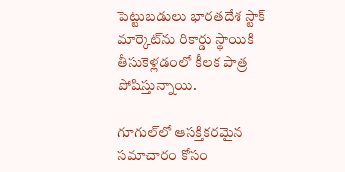పెట్టుబడులు భారతదేశ స్టాక్ మార్కెట్‌ను రికార్డు స్థాయికి తీసుకెళ్లడంలో కీలక పాత్ర పోషిస్తున్నాయి.

గూగుల్‌లో ఆసక్తికరమైన సమాచారం కోసం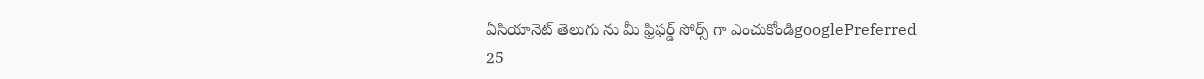ఏసియానెట్ తెలుగు ను మీ ఫ్రిఫర్డ్ సోర్స్ గా ఎంచుకోండిgooglePreferred
25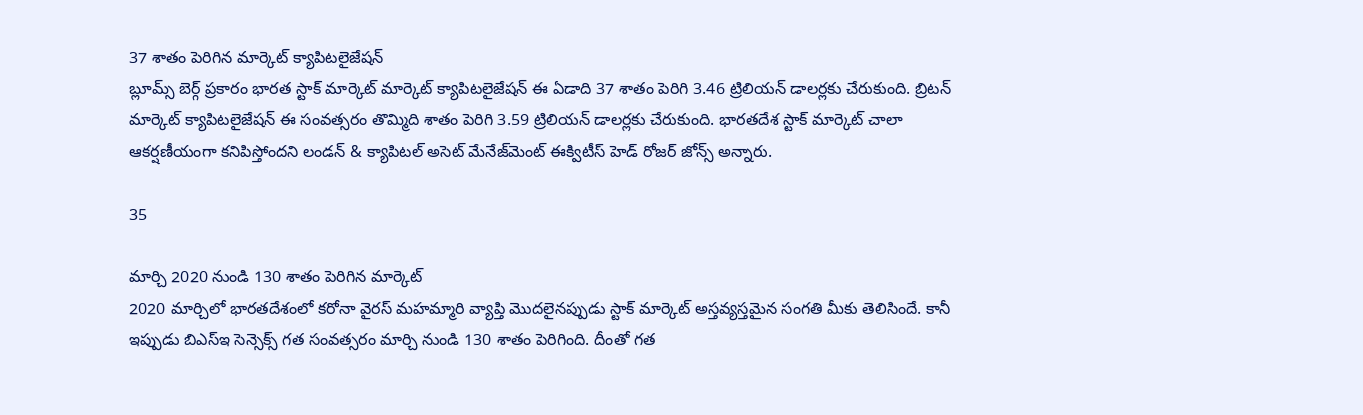37 శాతం పెరిగిన మార్కెట్ క్యాపిటలైజేషన్
బ్లూమ్స్ బెర్గ్ ప్రకారం భారత స్టాక్ మార్కెట్ మార్కెట్ క్యాపిటలైజేషన్ ఈ ఏడాది 37 శాతం పెరిగి 3.46 ట్రిలియన్ డాలర్లకు చేరుకుంది. బ్రిటన్ మార్కెట్ క్యాపిటలైజేషన్ ఈ సంవత్సరం తొమ్మిది శాతం పెరిగి 3.59 ట్రిలియన్ డాలర్లకు చేరుకుంది. భారతదేశ స్టాక్ మార్కెట్ చాలా ఆకర్షణీయంగా కనిపిస్తోందని లండన్ & క్యాపిటల్ అసెట్ మేనేజ్‌మెంట్ ఈక్విటీస్ హెడ్ రోజర్ జోన్స్ అన్నారు.

35

మార్చి 2020 నుండి 130 శాతం పెరిగిన మార్కెట్
2020 మార్చిలో భారతదేశంలో కరోనా వైరస్ మహమ్మారి వ్యాప్తి మొదలైనప్పుడు స్టాక్ మార్కెట్ అస్తవ్యస్తమైన సంగతి మీకు తెలిసిందే. కానీ ఇప్పుడు బిఎస్‌ఇ సెన్సెక్స్ గత సంవత్సరం మార్చి నుండి 130 శాతం పెరిగింది. దీంతో గత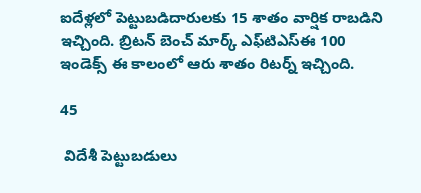ఐదేళ్లలో పెట్టుబడిదారులకు 15 శాతం వార్షిక రాబడిని ఇచ్చింది. బ్రిటన్ బెంచ్ మార్క్ ఎఫ్‌టి‌ఎస్‌ఈ 100 ఇండెక్స్ ఈ కాలంలో ఆరు శాతం రిటర్న్ ఇచ్చింది.

45

 విదేశీ పెట్టుబడులు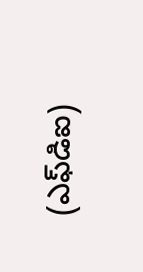(ఎఫ్‌డిఐ)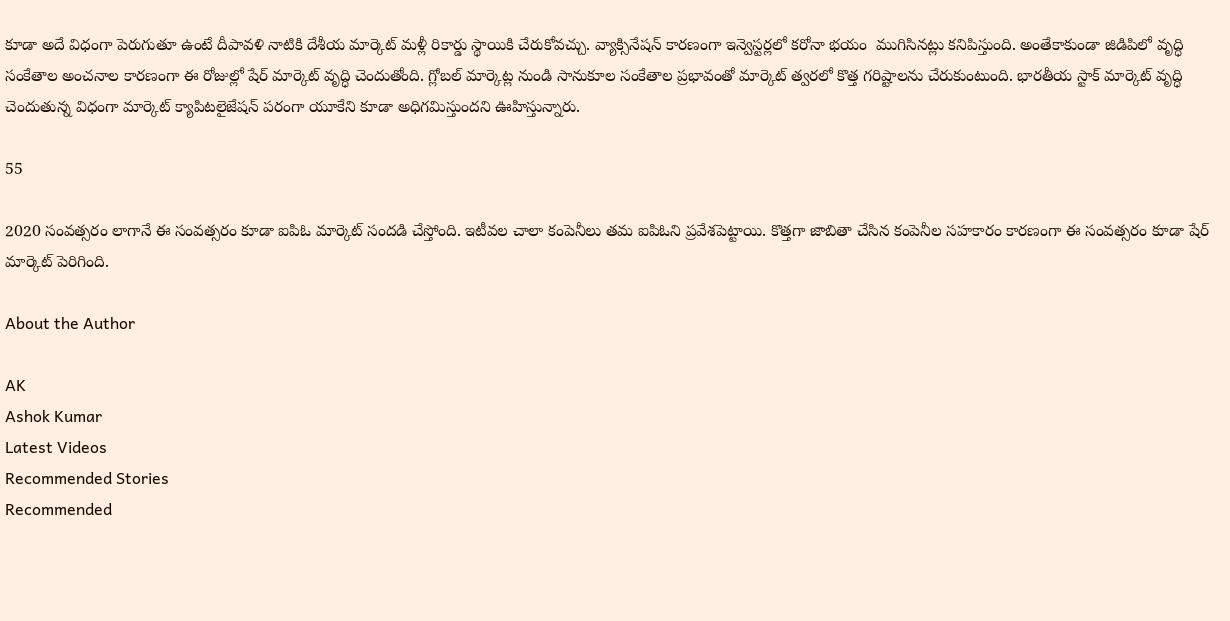కూడా అదే విధంగా పెరుగుతూ ఉంటే దీపావళి నాటికి దేశీయ మార్కెట్ మళ్లీ రికార్డు స్థాయికి చేరుకోవచ్చు. వ్యాక్సినేషన్ కారణంగా ఇన్వెస్టర్లలో కరోనా భయం  ముగిసినట్లు కనిపిస్తుంది. అంతేకాకుండా జి‌డి‌పిలో వృద్ధి సంకేతాల అంచనాల కారణంగా ఈ రోజుల్లో షేర్ మార్కెట్ వృద్ధి చెందుతోంది. గ్లోబల్ మార్కెట్ల నుండి సానుకూల సంకేతాల ప్రభావంతో మార్కెట్ త్వరలో కొత్త గరిష్టాలను చేరుకుంటుంది. భారతీయ స్టాక్ మార్కెట్ వృద్ధి చెందుతున్న విధంగా మార్కెట్ క్యాపిటలైజేషన్ పరంగా యూ‌కేని కూడా అధిగమిస్తుందని ఊహిస్తున్నారు.

55

2020 సంవత్సరం లాగానే ఈ సంవత్సరం కూడా ఐ‌పి‌ఓ మార్కెట్ సందడి చేస్తోంది. ఇటీవల చాలా కంపెనీలు తమ ఐ‌పి‌ఓని ప్రవేశపెట్టాయి. కొత్తగా జాబితా చేసిన కంపెనీల సహకారం కారణంగా ఈ సంవత్సరం కూడా షేర్ మార్కెట్ పెరిగింది.

About the Author

AK
Ashok Kumar
Latest Videos
Recommended Stories
Recommended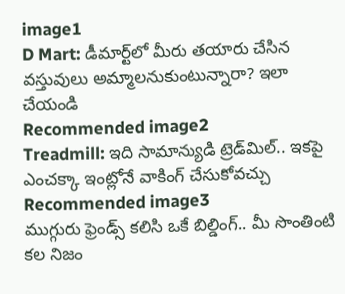image1
D Mart: డీమార్ట్‌లో మీరు తయారు చేసిన వస్తువులు అమ్మాలనుకుంటున్నారా? ఇలా చేయండి
Recommended image2
Treadmill: ఇది సామాన్యుడి ట్రెడ్‌మిల్‌.. ఇక‌పై ఎంచ‌క్కా ఇంట్లోనే వాకింగ్ చేసుకోవ‌చ్చు
Recommended image3
ముగ్గురు ఫ్రెండ్స్ కలిసి ఒకే బిల్డింగ్.. మీ సొంతింటి క‌ల నిజం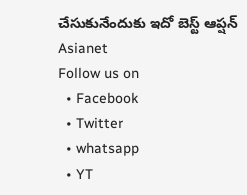చేసుకునేందుకు ఇదో బెస్ట్ ఆప్ష‌న్‌
Asianet
Follow us on
  • Facebook
  • Twitter
  • whatsapp
  • YT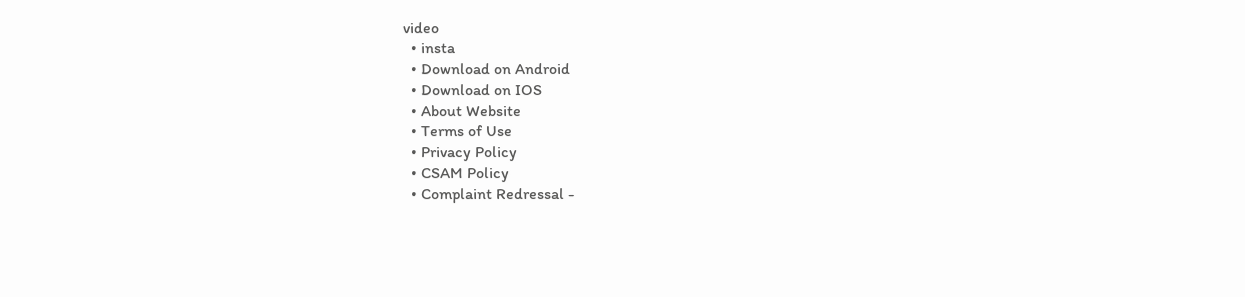video
  • insta
  • Download on Android
  • Download on IOS
  • About Website
  • Terms of Use
  • Privacy Policy
  • CSAM Policy
  • Complaint Redressal -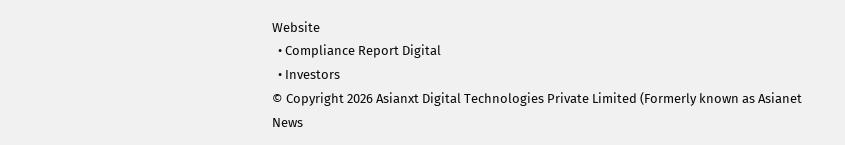Website
  • Compliance Report Digital
  • Investors
© Copyright 2026 Asianxt Digital Technologies Private Limited (Formerly known as Asianet News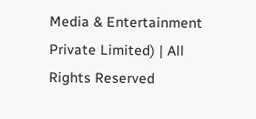Media & Entertainment Private Limited) | All Rights Reserved